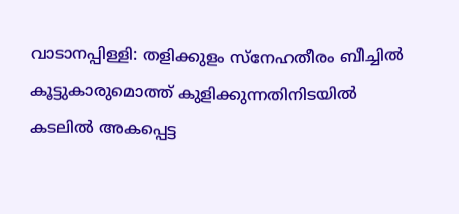വാടാനപ്പിള്ളി: തളിക്കുളം സ്നേഹതീരം ബീച്ചിൽ കൂട്ടുകാരുമൊത്ത് കുളിക്കുന്നതിനിടയിൽ കടലിൽ അകപ്പെട്ട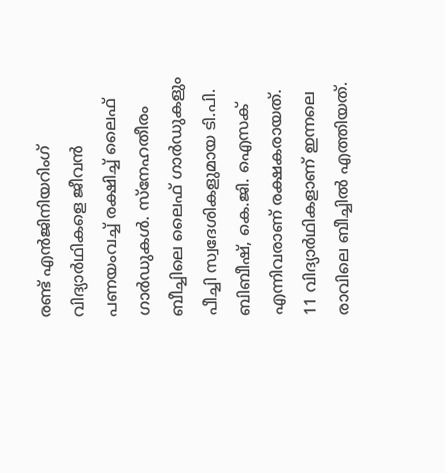രണ്ട് എൻജിനിയറിംഗ് വിദ്യാർഥികളെ ജീവൻ പണയംവച്ച് രക്ഷിച്ച് ലൈഫ് ഗാർഡുകൾ. സ്നേഹതീരം ബീച്ചിലെ ലൈഫ് ഗാർഡുകളും പീച്ചി സ്വദേശികളുമായ ടി.പി. ബിബീഷ്, കെ.ജി. ഐസക് എന്നിവരാണ് രക്ഷകരായത്.
11 വിദ്യാർഥികളാണ് ഇന്നലെ രാവിലെ ബീച്ചിൽ എത്തിയത്.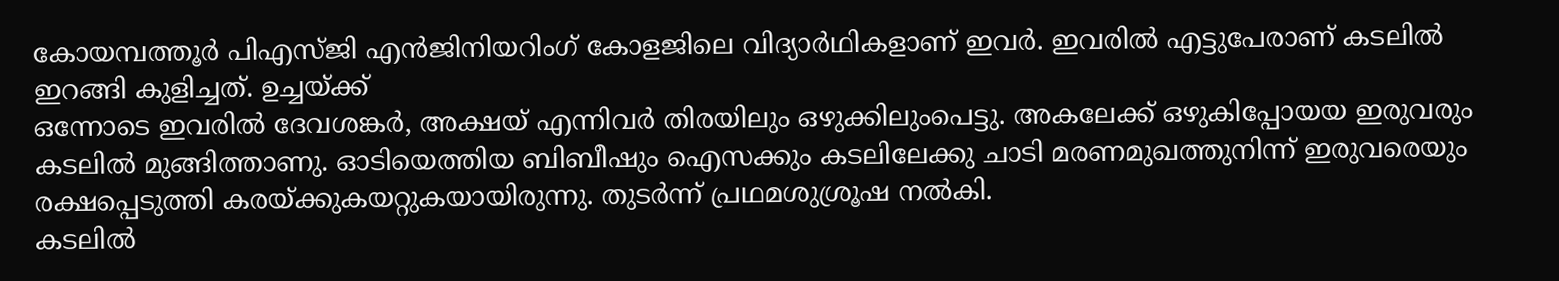കോയമ്പത്തൂർ പിഎസ്ജി എൻജിനിയറിംഗ് കോളജിലെ വിദ്യാർഥികളാണ് ഇവർ. ഇവരിൽ എട്ടുപേരാണ് കടലിൽ ഇറങ്ങി കുളിച്ചത്. ഉച്ചയ്ക്ക്
ഒന്നോടെ ഇവരിൽ ദേവശങ്കർ, അക്ഷയ് എന്നിവർ തിരയിലും ഒഴുക്കിലുംപെട്ടു. അകലേക്ക് ഒഴുകിപ്പോയയ ഇരുവരും കടലിൽ മുങ്ങിത്താണു. ഓടിയെത്തിയ ബിബീഷും ഐസക്കും കടലിലേക്കു ചാടി മരണമുഖത്തുനിന്ന് ഇരുവരെയും രക്ഷപ്പെടുത്തി കരയ്ക്കുകയറ്റുകയായിരുന്നു. തുടർന്ന് പ്രഥമശുശ്രൂഷ നൽകി.
കടലിൽ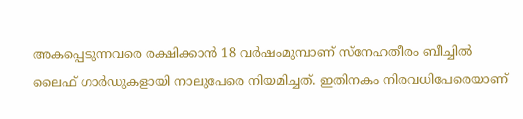അകപ്പെടുന്നവരെ രക്ഷിക്കാൻ 18 വർഷംമുമ്പാണ് സ്നേഹതീരം ബീച്ചിൽ ലൈഫ് ഗാർഡുകളായി നാലുപേരെ നിയമിച്ചത്. ഇതിനകം നിരവധിപേരെയാണ്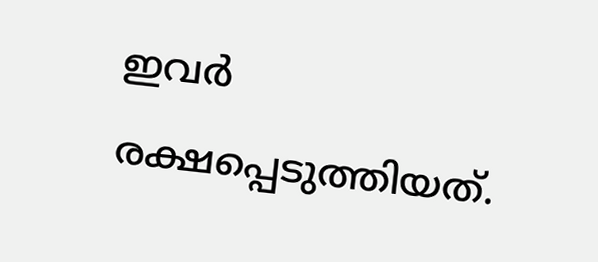ഇവർ രക്ഷപ്പെടുത്തിയത്.